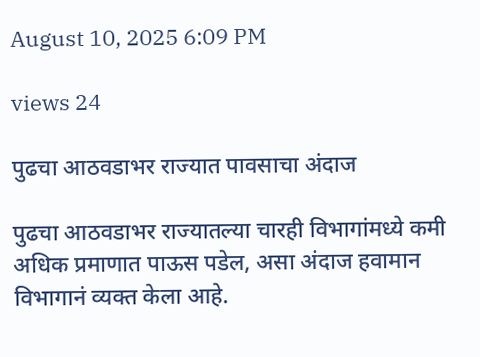August 10, 2025 6:09 PM

views 24

पुढचा आठवडाभर राज्यात पावसाचा अंदाज

पुढचा आठवडाभर राज्यातल्या चारही विभागांमध्ये कमी अधिक प्रमाणात पाऊस पडेल, असा अंदाज हवामान विभागानं व्यक्त केला आहे.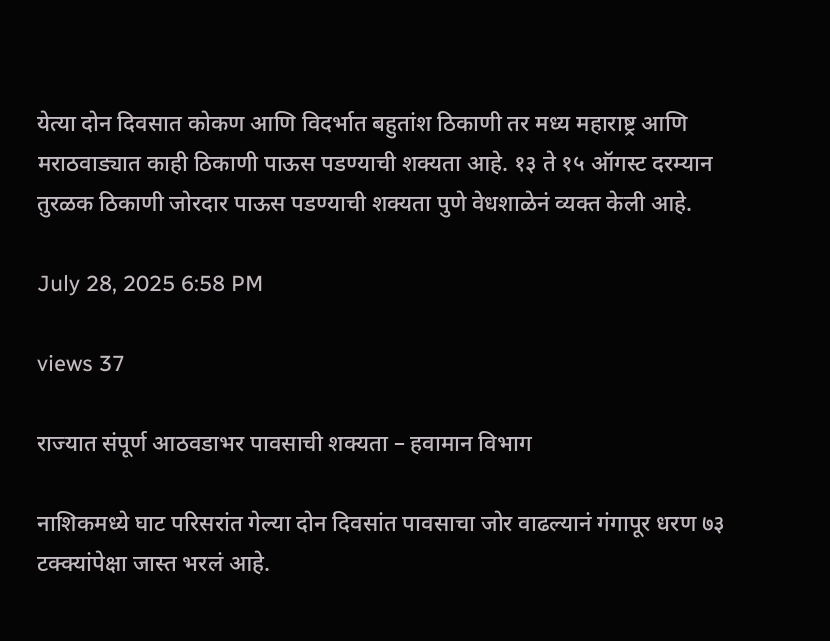येत्या दोन दिवसात कोकण आणि विदर्भात बहुतांश ठिकाणी तर मध्य महाराष्ट्र आणि मराठवाड्यात काही ठिकाणी पाऊस पडण्याची शक्यता आहे. १३ ते १५ ऑगस्ट दरम्यान तुरळक ठिकाणी जोरदार पाऊस पडण्याची शक्यता पुणे वेधशाळेनं व्यक्त केली आहे.

July 28, 2025 6:58 PM

views 37

राज्यात संपूर्ण आठवडाभर पावसाची शक्यता – हवामान विभाग

नाशिकमध्ये घाट परिसरांत गेल्या दोन दिवसांत पावसाचा जोर वाढल्यानं गंगापूर धरण ७३ टक्क्यांपेक्षा जास्त भरलं आहे.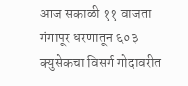आज सकाळी ११ वाजता गंगापूर धरणातून ६०३ क्युसेकचा विसर्ग गोदावरीत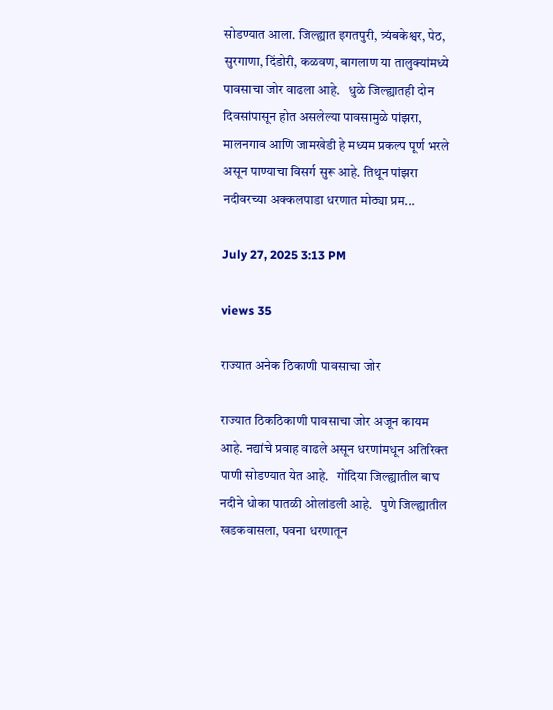सोडण्यात आला. जिल्ह्यात इगतपुरी, त्र्यंबकेश्वर, पेठ, सुरगाणा, दिंडोरी, कळवण, बागलाण या तालुक्यांमध्ये पावसाचा जोर वाढला आहे.   धुळे जिल्ह्यातही दोन दिवसांपासून होत असलेल्या पावसामुळे पांझरा, मालनगाव आणि जामखेडी हे मध्यम प्रकल्प पूर्ण भरले असून पाण्याचा विसर्ग सुरू आहे. तिथून पांझरा नदीवरच्या अक्कलपाडा धरणात मोठ्या प्रम...

July 27, 2025 3:13 PM

views 35

राज्यात अनेक ठिकाणी पावसाचा जोर

राज्यात ठिकठिकाणी पावसाचा जोर अजून कायम आहे. नद्यांचे प्रवाह वाढले असून धरणांमधून अतिरिक्त पाणी सोडण्यात येत आहे.   गोंदिया जिल्ह्यातील बाघ नदीने धोका पातळी ओलांडली आहे.   पुणे जिल्ह्यातील खडकवासला, पवना धरणातून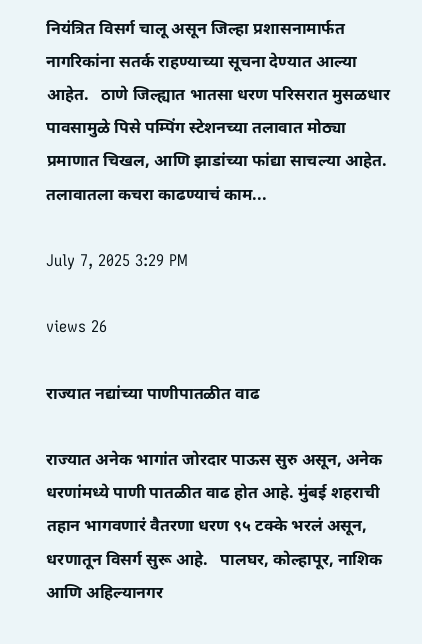नियंत्रित विसर्ग चालू असून जिल्हा प्रशासनामार्फत नागरिकांना सतर्क राहण्याच्या सूचना देण्यात आल्या आहेत.   ठाणे जिल्ह्यात भातसा धरण परिसरात मुसळधार पावसामुळे पिसे पम्पिंग स्टेशनच्या तलावात मोठ्या प्रमाणात चिखल, आणि झाडांच्या फांद्या साचल्या आहेत. तलावातला कचरा काढण्याचं काम...

July 7, 2025 3:29 PM

views 26

राज्यात नद्यांच्या पाणीपातळीत वाढ

राज्यात अनेक भागांत जोरदार पाऊस सुरु असून, अनेक धरणांमध्ये पाणी पातळीत वाढ होत आहे. मुंबई शहराची तहान भागवणारं वैतरणा धरण ९५ टक्के भरलं असून, धरणातून विसर्ग सुरू आहे.   पालघर, कोल्हापूर, नाशिक आणि अहिल्यानगर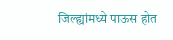जिल्ह्यांमध्ये पाऊस होत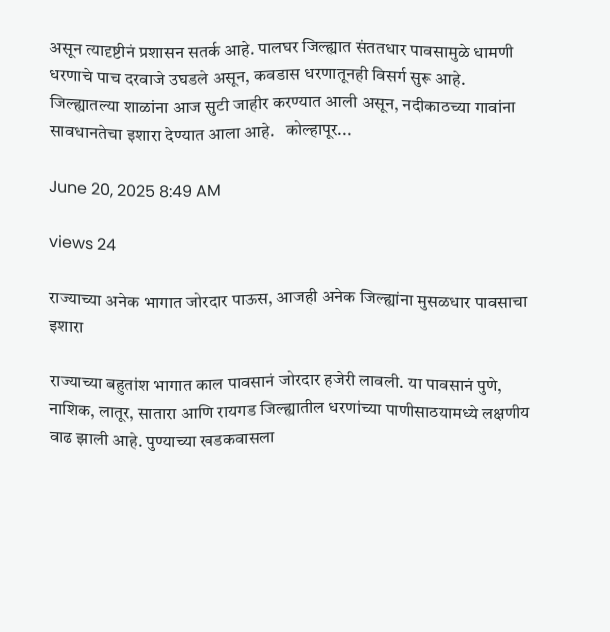असून त्यादृष्टीनं प्रशासन सतर्क आहे. पालघर जिल्ह्यात संततधार पावसामुळे धामणी धरणाचे पाच दरवाजे उघडले असून, कवडास धरणातूनही विसर्ग सुरू आहे. जिल्ह्यातल्या शाळांना आज सुटी जाहीर करण्यात आली असून, नदीकाठच्या गावांना सावधानतेचा इशारा देण्यात आला आहे.   कोल्हापूर...

June 20, 2025 8:49 AM

views 24

राज्याच्या अनेक भागात जोरदार पाऊस, आजही अनेक जिल्ह्यांना मुसळधार पावसाचा इशारा

राज्याच्या बहुतांश भागात काल पावसानं जोरदार हजेरी लावली. या पावसानं पुणे, नाशिक, लातूर, सातारा आणि रायगड जिल्ह्यातील धरणांच्या पाणीसाठयामध्ये लक्षणीय वाढ झाली आहे. पुण्याच्या खडकवासला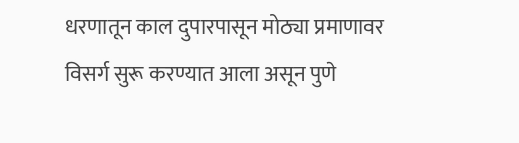धरणातून काल दुपारपासून मोठ्या प्रमाणावर विसर्ग सुरू करण्यात आला असून पुणे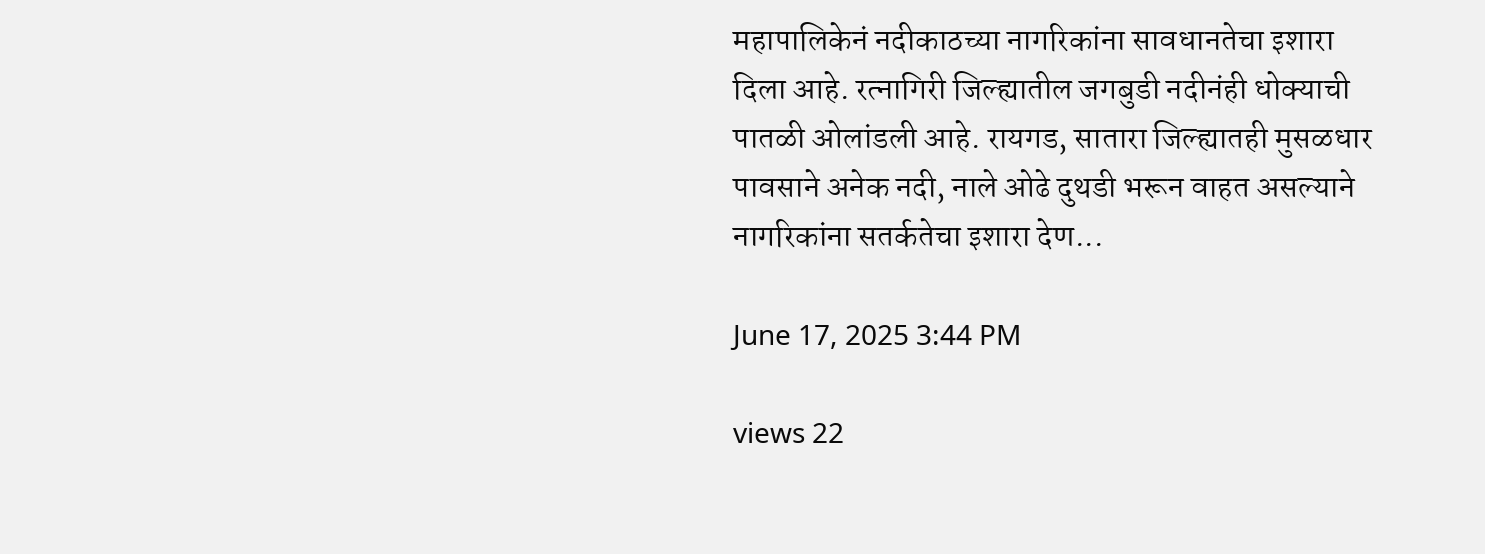महापालिकेनं नदीकाठच्या नागरिकांना सावधानतेचा इशारा दिला आहे. रत्नागिरी जिल्ह्यातील जगबुडी नदीनंही धोक्याची पातळी ओलांडली आहे. रायगड, सातारा जिल्ह्यातही मुसळधार पावसाने अनेक नदी, नाले ओढे दुथडी भरून वाहत असल्याने नागरिकांना सतर्कतेचा इशारा देण...

June 17, 2025 3:44 PM

views 22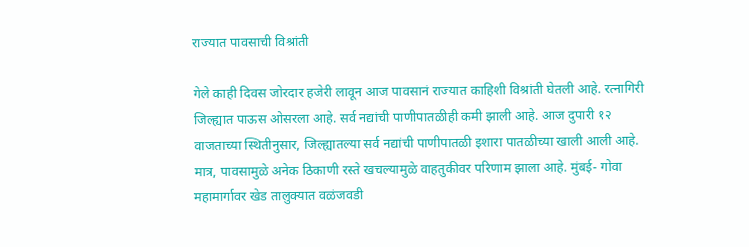राज्यात पावसाची विश्रांती

गेले काही दिवस जोरदार हजेरी लावून आज पावसानं राज्यात काहिशी विश्रांती घेतली आहे. रत्नागिरी जिल्ह्यात पाऊस ओसरला आहे. सर्व नद्यांची पाणीपातळीही कमी झाली आहे. आज दुपारी १२ वाजताच्या स्थितीनुसार, जिल्ह्यातल्या सर्व नद्यांची पाणीपातळी इशारा पातळीच्या खाली आली आहे.   मात्र, पावसामुळे अनेक ठिकाणी रस्ते खचल्यामुळे वाहतुकीवर परिणाम झाला आहे. मुंबई- गोवा महामार्गावर खेड तालुक्यात वळंजवडी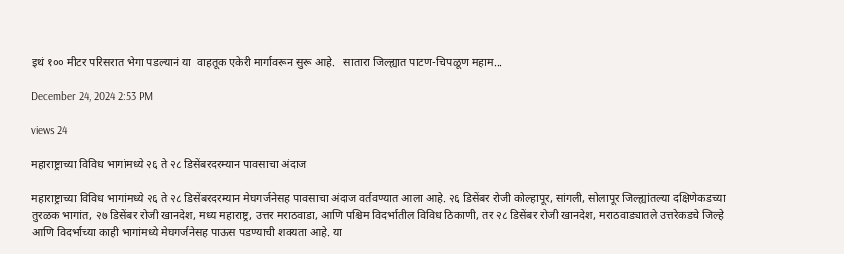इथं १०० मीटर परिसरात भेगा पडल्यानं या  वाहतूक एकेरी मार्गावरून सुरू आहे.   सातारा जिल्ह्यात पाटण-चिपळूण महाम...

December 24, 2024 2:53 PM

views 24

महाराष्ट्राच्या विविध भागांमध्ये २६ ते २८ डिसेंबरदरम्यान पावसाचा अंदाज

महाराष्ट्राच्या विविध भागांमध्ये २६ ते २८ डिसेंबरदरम्यान मेघगर्जनेसह पावसाचा अंदाज वर्तवण्यात आला आहे. २६ डिसेंबर रोजी कोल्हापूर, सांगली, सोलापूर जिल्ह्यांतल्या दक्षिणेकडच्या तुरळक भागांत, २७ डिसेंबर रोजी खानदेश, मध्य महाराष्ट्र, उत्तर मराठवाडा, आणि पश्चिम विदर्भातील विविध ठिकाणी, तर २८ डिसेंबर रोजी खानदेश, मराठवाड्यातले उत्तरेकडचे जिल्हे आणि विदर्भाच्या काही भागांमध्ये मेघगर्जनेसह पाऊस पडण्याची शक्यता आहे. या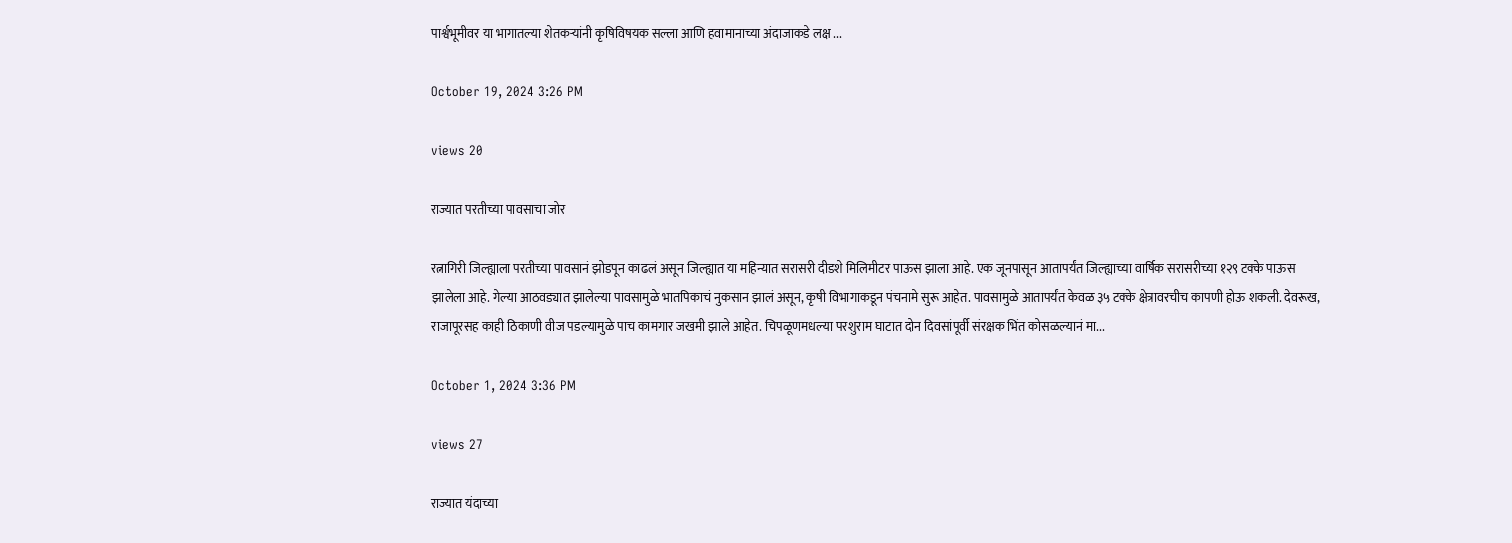पार्श्वभूमीवर या भागातल्या शेतकऱ्यांनी कृषिविषयक सल्ला आणि हवामानाच्या अंदाजाकडे लक्ष ...

October 19, 2024 3:26 PM

views 20

राज्यात परतीच्या पावसाचा जोर

रत्नागिरी जिल्ह्याला परतीच्या पावसानं झोडपून काढलं असून जिल्ह्यात या महिन्यात सरासरी दीडशे मिलिमीटर पाऊस झाला आहे. एक जूनपासून आतापर्यंत जिल्ह्याच्या वार्षिक सरासरीच्या १२९ टक्के पाऊस झालेला आहे. गेल्या आठवड्यात झालेल्या पावसामुळे भातपिकाचं नुकसान झालं असून, कृषी विभागाकडून पंचनामे सुरू आहेत. पावसामुळे आतापर्यंत केवळ ३५ टक्के क्षेत्रावरचीच कापणी होऊ शकली. देवरूख, राजापूरसह काही ठिकाणी वीज पडल्यामुळे पाच कामगार जखमी झाले आहेत. चिपळूणमधल्या परशुराम घाटात दोन दिवसांपूर्वी संरक्षक भिंत कोसळल्यानं मा...

October 1, 2024 3:36 PM

views 27

राज्यात यंदाच्या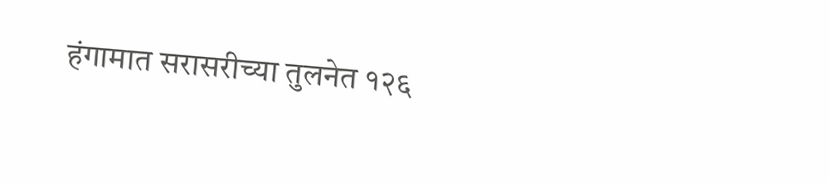हंगामात सरासरीच्या तुलनेत १२६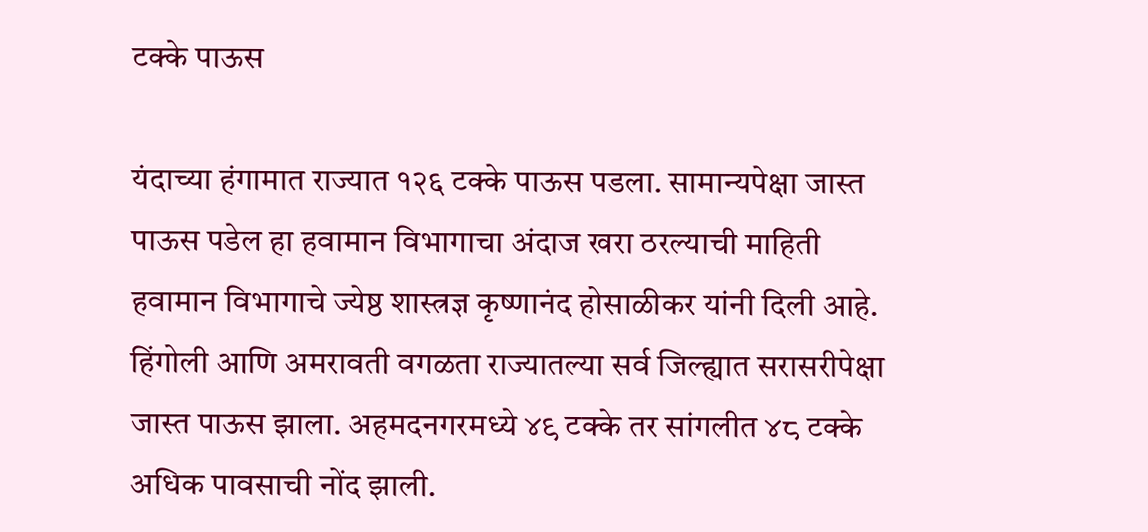टक्के पाऊस

यंदाच्या हंगामात राज्यात १२६ टक्के पाऊस पडला. सामान्यपेक्षा जास्त पाऊस पडेल हा हवामान विभागाचा अंदाज खरा ठरल्याची माहिती हवामान विभागाचे ज्येष्ठ शास्त्रज्ञ कृष्णानंद होसाळीकर यांनी दिली आहे. हिंगोली आणि अमरावती वगळता राज्यातल्या सर्व जिल्ह्यात सरासरीपेक्षा जास्त पाऊस झाला. अहमदनगरमध्ये ४९ टक्के तर सांगलीत ४८ टक्के अधिक पावसाची नोंद झाली.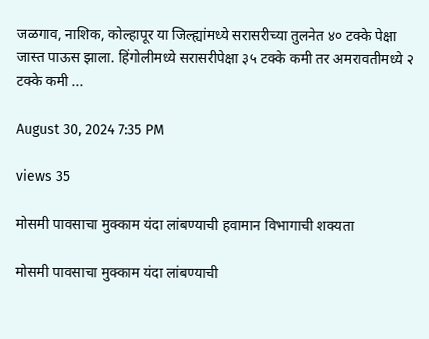जळगाव, नाशिक, कोल्हापूर या जिल्ह्यांमध्ये सरासरीच्या तुलनेत ४० टक्के पेक्षा जास्त पाऊस झाला. हिंगोलीमध्ये सरासरीपेक्षा ३५ टक्के कमी तर अमरावतीमध्ये २ टक्के कमी ...

August 30, 2024 7:35 PM

views 35

मोसमी पावसाचा मुक्काम यंदा लांबण्याची हवामान विभागाची शक्यता

मोसमी पावसाचा मुक्काम यंदा लांबण्याची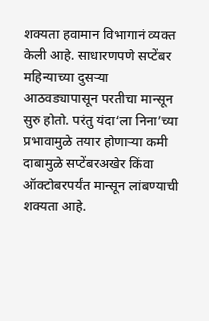शक्यता हवामान विभागानं व्यक्त केली आहे. साधारणपणे सप्टेंबर महिन्याच्या दुसऱ्या आठवड्यापासून परतीचा मान्सून सुरु होतो. परंतु यंदा‘ला निना’च्या प्रभावामुळे तयार होणाऱ्या कमी दाबामुळे सप्टेंबरअखेर किंवा ऑक्टोबरपर्यंत मान्सून लांबण्याची शक्यता आहे.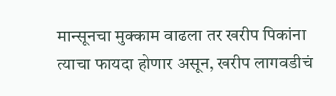मान्सूनचा मुक्काम वाढला तर खरीप पिकांना त्याचा फायदा होणार असून, खरीप लागवडीचं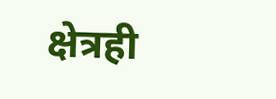क्षेत्रही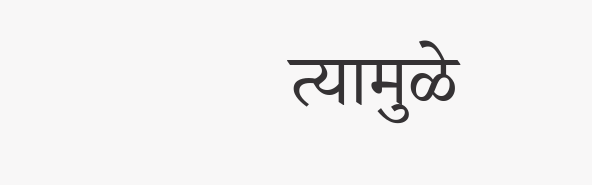त्यामुळे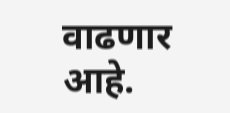वाढणार आहे.